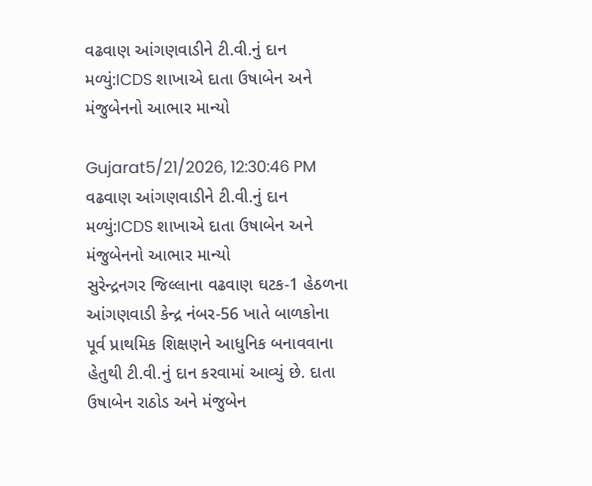વઢવાણ આંગણવાડીને ટી.વી.નું દાન મળ્યું:ICDS શાખાએ દાતા ઉષાબેન અને મંજુબેનનો આભાર માન્યો

Gujarat5/21/2026, 12:30:46 PM
વઢવાણ આંગણવાડીને ટી.વી.નું દાન મળ્યું:ICDS શાખાએ દાતા ઉષાબેન અને મંજુબેનનો આભાર માન્યો
સુરેન્દ્રનગર જિલ્લાના વઢવાણ ઘટક-1 હેઠળના આંગણવાડી કેન્દ્ર નંબર-56 ખાતે બાળકોના પૂર્વ પ્રાથમિક શિક્ષણને આધુનિક બનાવવાના હેતુથી ટી.વી.નું દાન કરવામાં આવ્યું છે. દાતા ઉષાબેન રાઠોડ અને મંજુબેન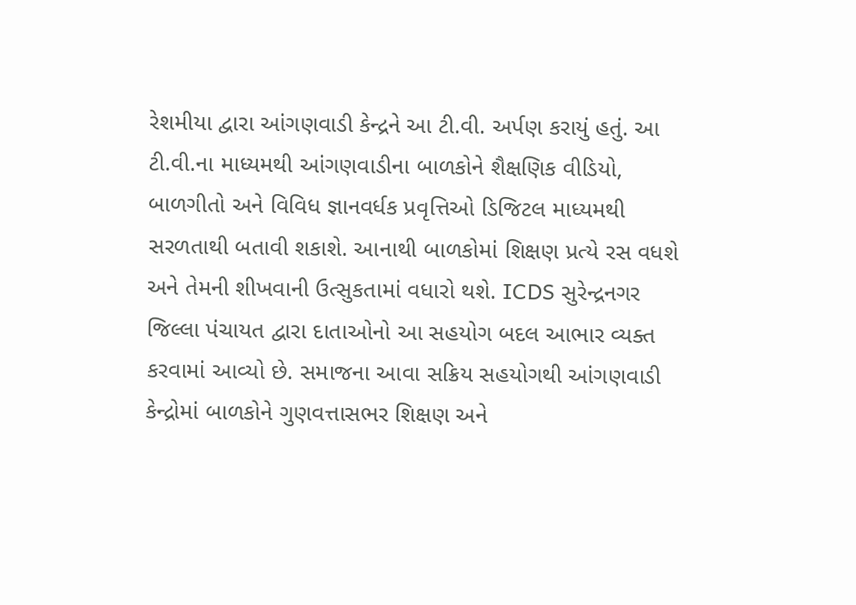રેશમીયા દ્વારા આંગણવાડી કેન્દ્રને આ ટી.વી. અર્પણ કરાયું હતું. આ ટી.વી.ના માધ્યમથી આંગણવાડીના બાળકોને શૈક્ષણિક વીડિયો, બાળગીતો અને વિવિધ જ્ઞાનવર્ધક પ્રવૃત્તિઓ ડિજિટલ માધ્યમથી સરળતાથી બતાવી શકાશે. આનાથી બાળકોમાં શિક્ષણ પ્રત્યે રસ વધશે અને તેમની શીખવાની ઉત્સુકતામાં વધારો થશે. ICDS સુરેન્દ્રનગર જિલ્લા પંચાયત દ્વારા દાતાઓનો આ સહયોગ બદલ આભાર વ્યક્ત કરવામાં આવ્યો છે. સમાજના આવા સક્રિય સહયોગથી આંગણવાડી કેન્દ્રોમાં બાળકોને ગુણવત્તાસભર શિક્ષણ અને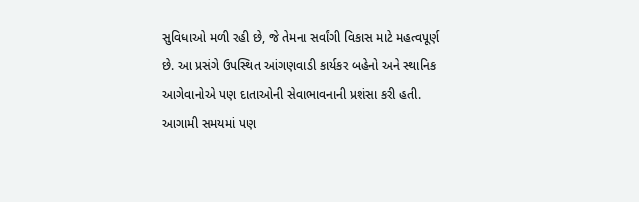સુવિધાઓ મળી રહી છે, જે તેમના સર્વાંગી વિકાસ માટે મહત્વપૂર્ણ છે. આ પ્રસંગે ઉપસ્થિત આંગણવાડી કાર્યકર બહેનો અને સ્થાનિક આગેવાનોએ પણ દાતાઓની સેવાભાવનાની પ્રશંસા કરી હતી. આગામી સમયમાં પણ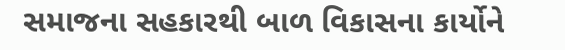સમાજના સહકારથી બાળ વિકાસના કાર્યોને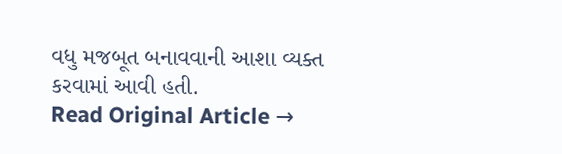વધુ મજબૂત બનાવવાની આશા વ્યક્ત કરવામાં આવી હતી.
Read Original Article →